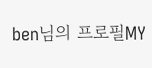ben님의 프로필MY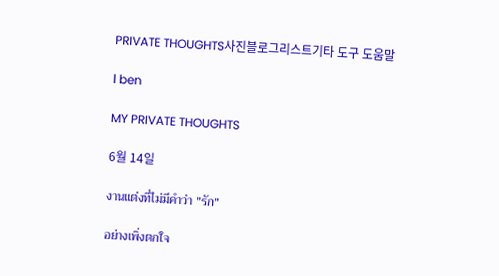PRIVATE THOUGHTS사진블로그리스트기타 도구 도움말

l ben

MY PRIVATE THOUGHTS

6월 14일

งานแต่งที่ไม่มีคำว่า "รัก"

อย่างเพิ่งตกใจ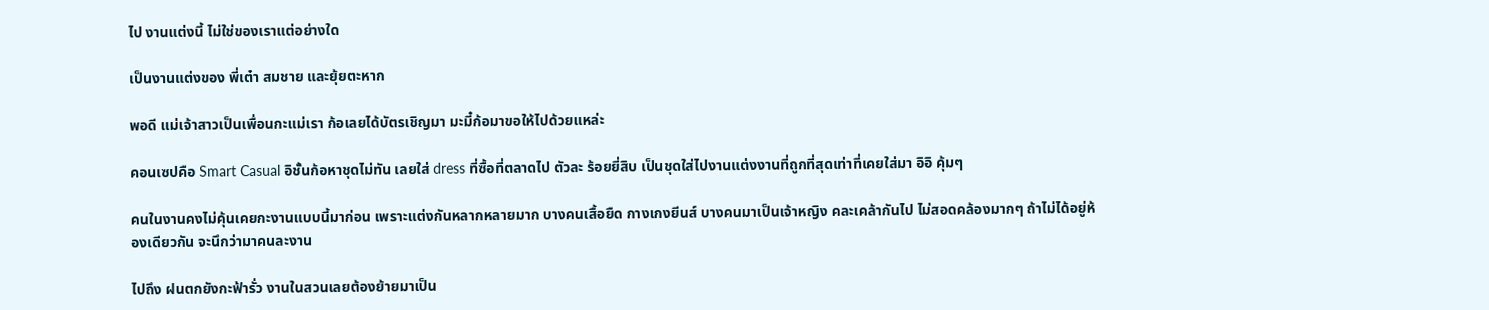ไป งานแต่งนี้ ไม่ใช่ของเราแต่อย่างใด

เป็นงานแต่งของ พี่เต๋า สมชาย และยุ้ยตะหาก

พอดี แม่เจ้าสาวเป็นเพื่อนกะแม่เรา ก้อเลยได้บัตรเชิญมา มะมี๋ก้อมาขอให้ไปด้วยแหล่ะ

คอนเซปคือ Smart Casual อิชั้นก้อหาชุดไม่ทัน เลยใส่ dress ที่ซื้อที่ตลาดไป ตัวละ ร้อยยี่สิบ เป็นชุดใส่ไปงานแต่งงานที่ถูกที่สุดเท่าที่เคยใส่มา อิอิ คุ้มๆ

คนในงานคงไม่คุ้นเคยกะงานแบบนี้มาก่อน เพราะแต่งกันหลากหลายมาก บางคนเสื้อยืด กางเกงยีนส์ บางคนมาเป็นเจ้าหญิง คละเคล้ากันไป ไม่สอดคล้องมากๆ ถ้าไม่ได้อยู่ห้องเดียวกัน จะนึกว่ามาคนละงาน

ไปถึง ฝนตกยังกะฟ้ารั่ว งานในสวนเลยต้องย้ายมาเป็น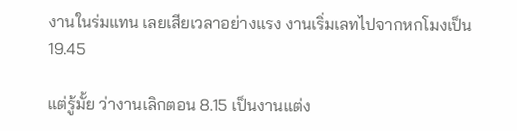งานในร่มแทน เลยเสียเวลาอย่างแรง งานเริ่มเลทไปจากหกโมงเป็น 19.45

แต่รู้มั้ย ว่างานเลิกตอน 8.15 เป็นงานแต่ง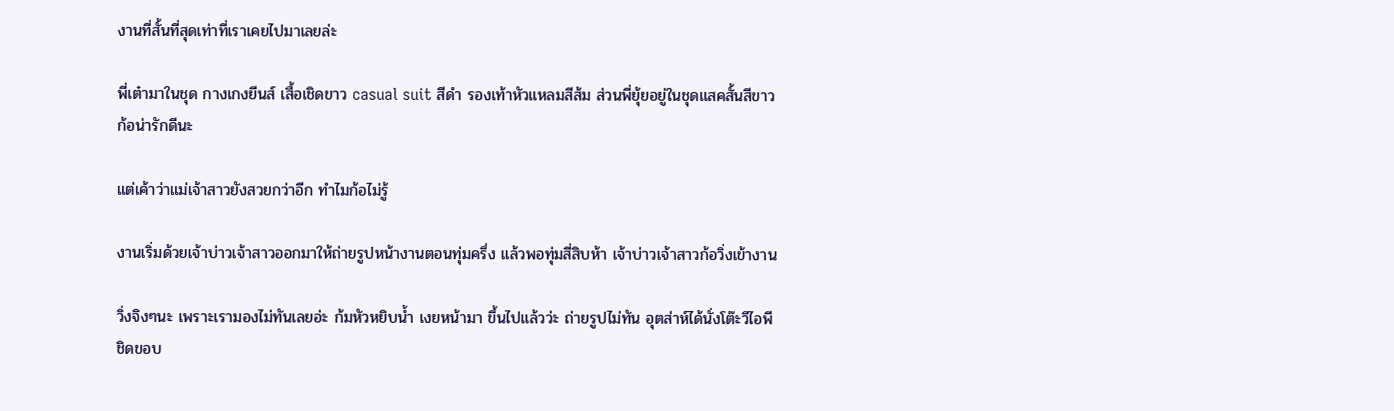งานที่สั้นที่สุดเท่าที่เราเคยไปมาเลยล่ะ

พี่เต๋ามาในชุด กางเกงยีนส์ เสื้อเชิดขาว casual suit สีดำ รองเท้าหัวแหลมสีส้ม ส่วนพี่ยุ้ยอยู่ในชุดแสคสั้นสีขาว ก้อน่ารักดีนะ

แต่เค้าว่าแม่เจ้าสาวยังสวยกว่าอีก ทำไมก้อไม่รู้

งานเริ่มด้วยเจ้าบ่าวเจ้าสาวออกมาให้ถ่ายรูปหน้างานตอนทุ่มครึ่ง แล้วพอทุ่มสี่สิบห้า เจ้าบ่าวเจ้าสาวก้อวิ่งเข้างาน

วิ่งจิงๆนะ เพราะเรามองไม่ทันเลยอ่ะ ก้มหัวหยิบน้ำ เงยหน้ามา ขึ้นไปแล้วว่ะ ถ่ายรูปไม่ทัน อุตส่าห์ได้นั่งโต๊ะวีไอพี ชิดขอบ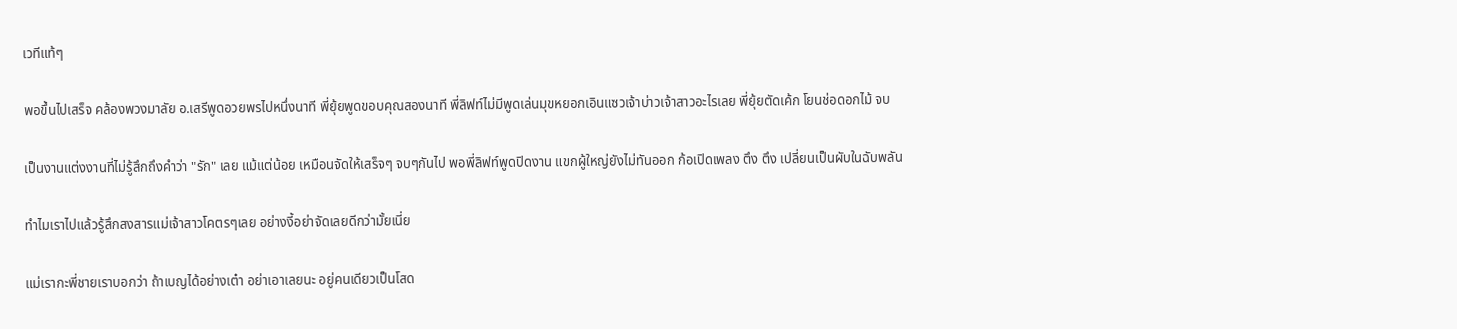เวทีแท้ๆ

พอขึ้นไปเสร็จ คล้องพวงมาลัย อ.เสรีพูดอวยพรไปหนึ่งนาที พี่ยุ้ยพูดขอบคุณสองนาที พี่ลิฟท์ไม่มีพูดเล่นมุขหยอกเอินแซวเจ้าบ่าวเจ้าสาวอะไรเลย พี่ยุ้ยตัดเค้ก โยนช่อดอกไม้ จบ

เป็นงานแต่งงานที่ไม่รู้สึกถึงคำว่า "รัก" เลย แม้แต่น้อย เหมือนจัดให้เสร็จๆ จบๆกันไป พอพี่ลิฟท์พูดปิดงาน แขกผู้ใหญ่ยังไม่ทันออก ก้อเปิดเพลง ตึง ตึง เปลี่ยนเป็นผับในฉับพลัน

ทำไมเราไปแล้วรู้สึกสงสารแม่เจ้าสาวโคตรๆเลย อย่างงี้อย่าจัดเลยดีกว่ามั้ยเนี่ย

แม่เรากะพี่ชายเราบอกว่า ถ้าเบญได้อย่างเต๋า อย่าเอาเลยนะ อยู่คนเดียวเป็นโสด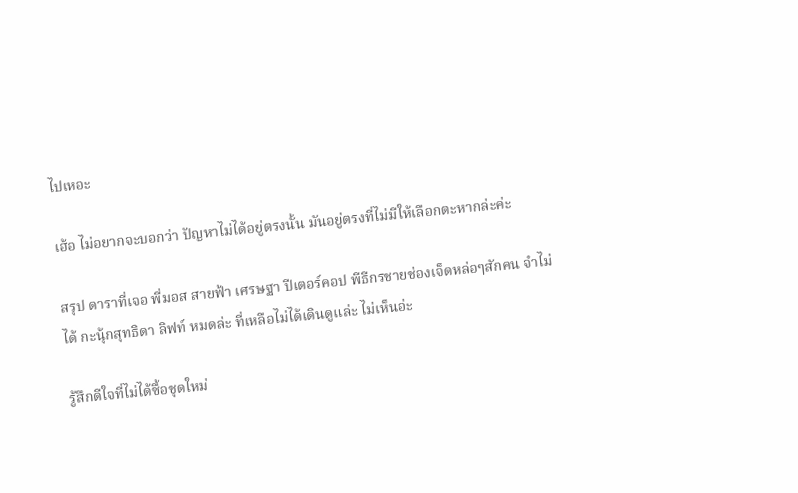ไปเหอะ

เฮ้อ ไม่อยากจะบอกว่า ปัญหาไม่ได้อยู่ตรงนั้น มันอยู่ตรงที่ไม่มีให้เลือกตะหากล่ะค่ะ

สรุป ดาราที่เจอ พี่มอส สายฟ้า เศรษฐา ปีเตอร์คอป พีธีกรชายช่องเจ็ดหล่อๆสักคน จำไม่ได้ กะนุ้กสุทธิดา ลิฟท์ หมดล่ะ ที่เหลือไม่ได้เดินดูแล่ะ ไม่เห็นอ่ะ

รู้สึกดีใจที่ไม่ได้ซื้อชุดใหม่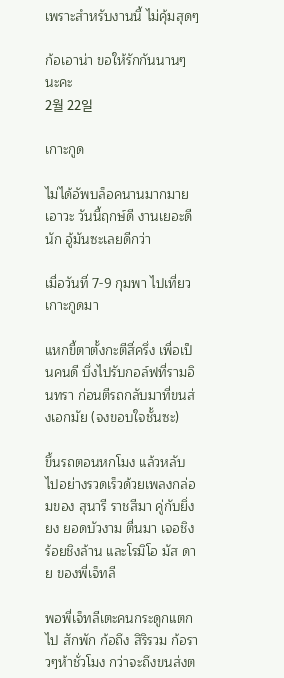เพราะสำหรับงานนี้ ไม่คุ้มสุดๆ

ก้อเอาน่า ขอให้รักกันนานๆนะคะ
2월 22일

เกาะกูด

ไม่ได้อัพบล็อคนานมากมาย เอาวะ วันนี้ฤกษ์ดี งานเยอะดีนัก อู้มันซะเลยดีกว่า

เมื่อวันที่ 7-9 กุมพา ไปเที่ยวเกาะกูดมา

แหกขี้ตาตั้งกะตีสี่ครึ่ง เพื่อเป็นคนดี บึ่งไปรับกอล์ฟที่รามอินทรา ก่อนตีรถกลับมาที่ขนส่งเอกมัย (จงขอบใจชั้นซะ)

ขึ้นรถตอนหกโมง แล้วหลับไปอย่างรวดเร็วด้วยเพลงกล่อมของ สุนารี ราชสีมา คู่กับยิ่งยง ยอดบัวงาม ตื่นมา เจอชิงร้อยชิงล้าน และโรมิโอ มัส ดาย ของพี่เจ็ทลี

พอพี่เจ็ทลีเตะคนกระดูกแตกไป สักพัก ก้อถึง สิริรวม ก้อราวๆห้าชั่วโมง กว่าจะถึงขนส่งต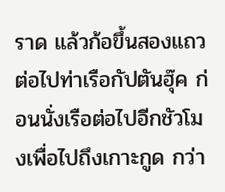ราด แล้วก้อขึ้นสองแถวต่อไปท่าเรือกัปตันฮุ๊ค ก่อนนั่งเรือต่อไปอีกชัวโมงเพื่อไปถึงเกาะกูด กว่า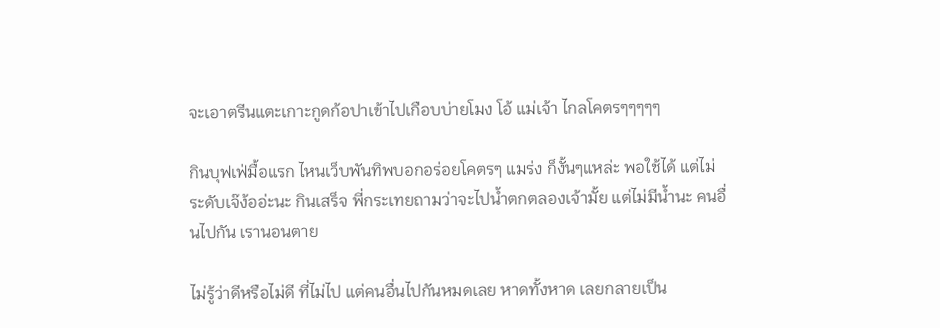จะเอาตรีนแตะเกาะกูดก้อปาเข้าไปเกือบบ่ายโมง โอ้ แม่เจ้า ไกลโคตรๆๆๆๆๆ

กินบุฟเฟ่มื้อแรก ไหนเว็บพันทิพบอกอร่อยโคตรๆ แมร่ง ก็งั้นๆแหล่ะ พอใช้ได้ แต่ไม่ระดับเจ๊ง้ออ่ะนะ กินเสร็จ พี่กระเทยถามว่าจะไปน้ำตกตลองเจ้ามั้ย แต่ไม่มีน้ำนะ คนอื่นไปกัน เรานอนตาย

ไม่รู้ว่าดีหรือไม่ดี ที่ไม่ไป แต่คนอื่นไปกันหมดเลย หาดทั้งหาด เลยกลายเป็น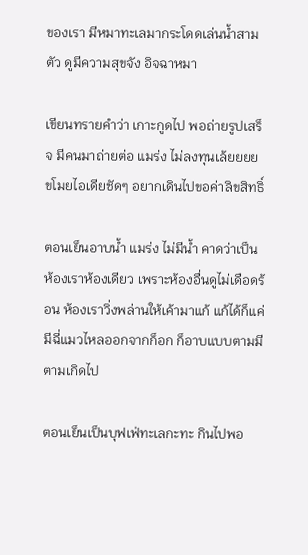ของเรา มีหมาทะเลมากระโดดเล่นน้ำสามตัว ดูมีความสุขจัง อิจฉาหมา

เขียนทรายคำว่า เกาะกูดไป พอถ่ายรูปเสร็จ มีคนมาถ่ายต่อ แมร่ง ไม่ลงทุนเล้ยยยย ขโมยไอเดียชัดๆ อยากเดินไปขอค่าลิขสิทธิ์

ตอนเย็นอาบน้ำ แมร่ง ไม่มีน้ำ คาดว่าเป็นห้องเราห้องเดียว เพราะห้องอื่นดูไม่เดือดร้อน ห้องเราวิ่งพล่านให้เค้ามาแก้ แก้ได้ก็แค่มีฉี่แมวไหลออกจากก็อก ก็อาบแบบตามมีตามเกิดไป

ตอนเย็นเป็นบุฟเฟ่ทะเลกะทะ กินไปพอ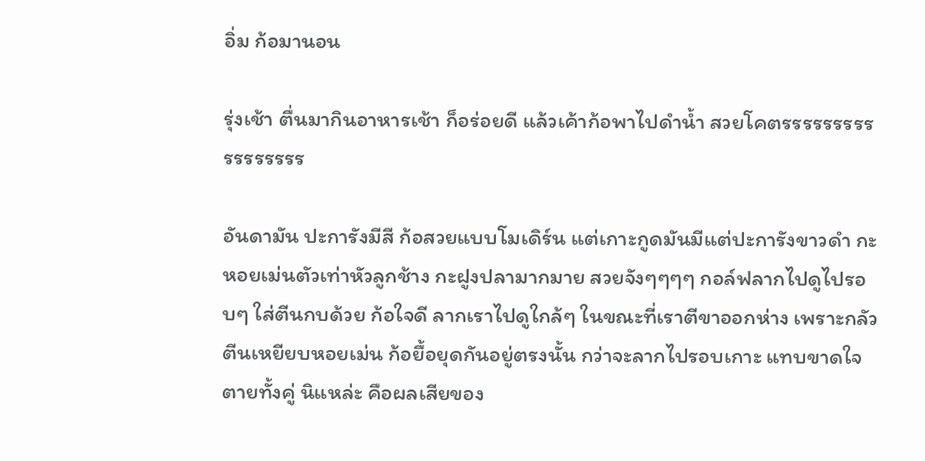อิ่ม ก้อมานอน

รุ่งเช้า ตื่นมากินอาหารเช้า ก็อร่อยดี แล้วเค้าก้อพาไปดำน้ำ สวยโคตรรรรรรรรรรรรรรรรร

อันดามัน ปะการังมีสี ก้อสวยแบบโมเดิร์น แต่เกาะกูดมันมีแต่ปะการังขาวดำ กะหอยเม่นตัวเท่าหัวลูกช้าง กะฝูงปลามากมาย สวยจังๆๆๆๆ กอล์ฟลากไปดูไปรอบๆ ใส่ตีนกบด้วย ก้อใจดี ลากเราไปดูใกล้ๆ ในขณะที่เราตีขาออกห่าง เพราะกลัวตีนเหยียบหอยเม่น ก้อยื้อยุดกันอยู่ตรงนั้น กว่าจะลากไปรอบเกาะ แทบขาดใจตายทั้งคู่ นิแหล่ะ คือผลเสียของ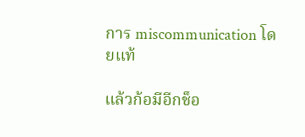การ miscommunication โดยแท้

แล้วก้อมีอีกช็อ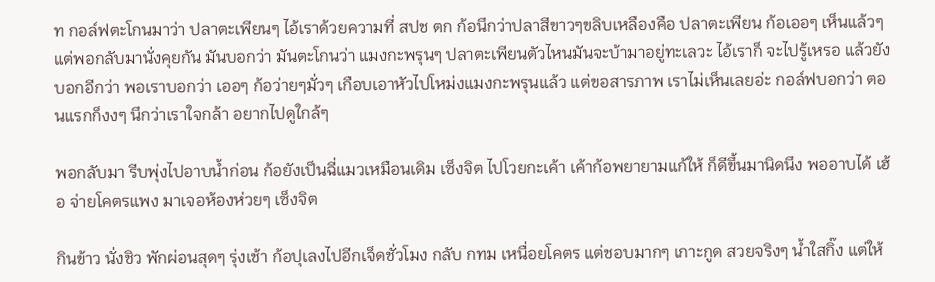ท กอล์ฟตะโกนมาว่า ปลาตะเพียนๆ ไอ้เราด้วยความที่ สปช ตก ก้อนึกว่าปลาสีขาวๆขลิบเหลืองคือ ปลาตะเพียน ก้อเออๆ เห็นแล้วๆ แต่พอกลับมานั่งคุยกัน มันบอกว่า มันตะโกนว่า แมงกะพรุนๆ ปลาตะเพียนตัวไหนมันจะบ้ามาอยู่ทะเลวะ ไอ้เราก็ จะไปรู้เหรอ แล้วยังบอกอีกว่า พอเราบอกว่า เออๆ ก้อว่ายๆมั่วๆ เกือบเอาหัวไปโหม่งแมงกะพรุนแล้ว แต่ขอสารภาพ เราไม่เห็นเลยอ่ะ กอล์ฟบอกว่า ตอนแรกก็งงๆ นึกว่าเราใจกล้า อยากไปดูใกล้ๆ

พอกลับมา รีบพุ่งไปอาบน้ำก่อน ก้อยังเป็นฉี่แมวเหมือนเดิม เซ็งจิต ไปโวยกะเค้า เค้าก้อพยายามแก้ให้ ก็ดีขึ้นมานิดนึง พออาบได้ เฮ้อ จ่ายโคตรแพง มาเจอห้องห่วยๆ เซ็งจิต

กินข้าว นั่งชิว พักผ่อนสุดๆ รุ่งเช้า ก้อปุเลงไปอีกเจ็ดชั่วโมง กลับ กทม เหนื่อยโคตร แต่ชอบมากๆ เกาะกูด สวยจริงๆ น้ำใสกิ๊ง แต่ให้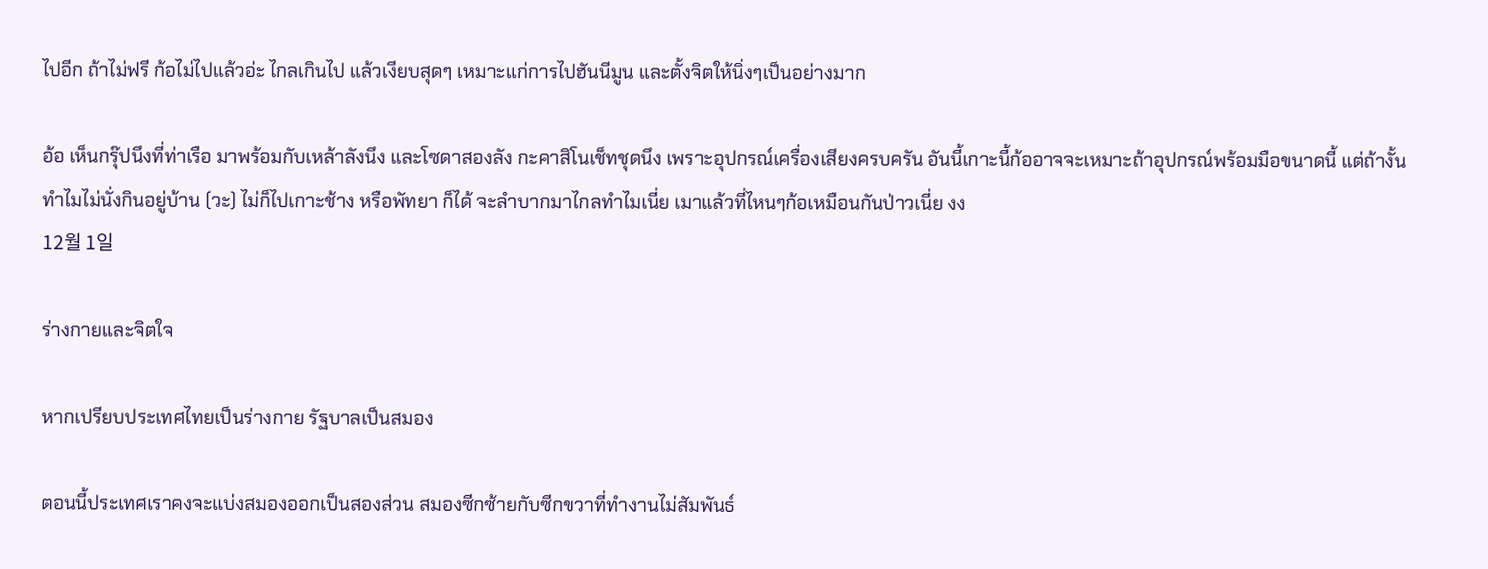ไปอีก ถ้าไม่ฟรี ก้อไม่ไปแล้วอ่ะ ไกลเกินไป แล้วเงียบสุดๆ เหมาะแก่การไปฮันนีมูน และตั้งจิตให้นิ่งๆเป็นอย่างมาก

อ้อ เห็นกรุ๊ปนึงที่ท่าเรือ มาพร้อมกับเหล้าลังนึง และโซดาสองลัง กะคาสิโนเช็ทชุดนึง เพราะอุปกรณ์เครื่องเสียงครบครัน อันนี้เกาะนี้ก้ออาจจะเหมาะถ้าอุปกรณ์พร้อมมือขนาดนี้ แต่ถ้างั้น ทำไมไม่นั่งกินอยู่บ้าน (วะ) ไม่ก็ไปเกาะช้าง หรือพัทยา ก็ได้ จะลำบากมาไกลทำไมเนี่ย เมาแล้วที่ไหนๆก้อเหมือนกันป่าวเนี่ย งง
12월 1일

ร่างกายและจิตใจ

หากเปรียบประเทศไทยเป็นร่างกาย รัฐบาลเป็นสมอง

ตอนนี้ประเทศเราคงจะแบ่งสมองออกเป็นสองส่วน สมองซีกซ้ายกับซีกขวาที่ทำงานไม่สัมพันธ์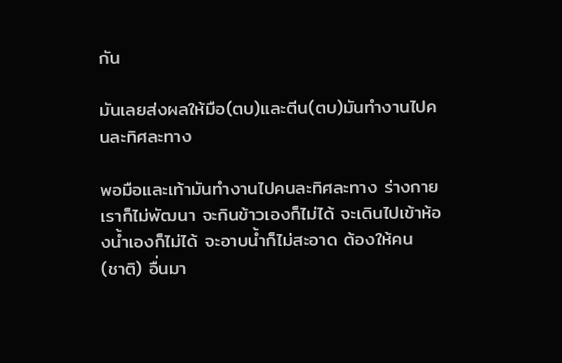กัน

มันเลยส่งผลให้มือ(ตบ)และตีน(ตบ)มันทำงานไปคนละทิศละทาง

พอมือและเท้ามันทำงานไปคนละทิศละทาง ร่างกายเราก็ไม่พัฒนา จะกินข้าวเองก็ไม่ได้ จะเดินไปเข้าห้องน้ำเองก็ไม่ได้ จะอาบน้ำก็ไม่สะอาด ต้องให้คน (ชาติ) อื่นมา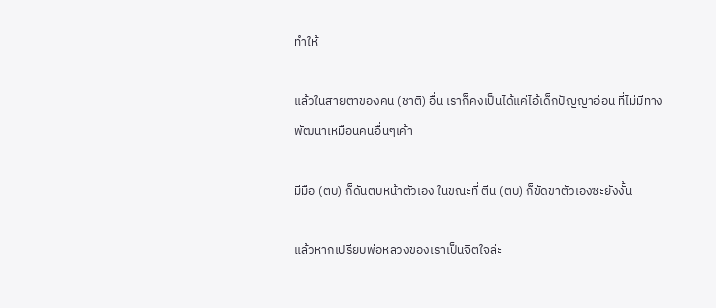ทำให้

แล้วในสายตาของคน (ชาติ) อื่น เราก็คงเป็นได้แค่ไอ้เด็กปัญญาอ่อน ที่ไม่มีทางพัฒนาเหมือนคนอื่นๆเค้า

มีมือ (ตบ) ก็ดันตบหน้าตัวเอง ในขณะที่ ตีน (ตบ) ก็ขัดขาตัวเองซะยังงั้น

แล้วหากเปรียบพ่อหลวงของเราเป็นจิตใจล่ะ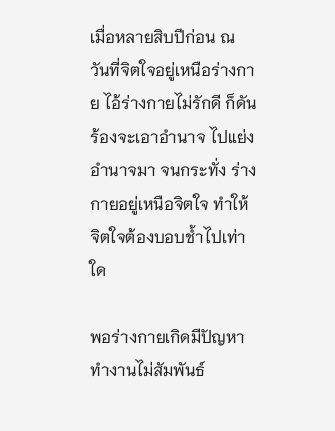เมื่อหลายสิบปีก่อน ณ วันที่จิตใจอยู่เหนือร่างกาย ไอ้ร่างกายไม่รักดี ก็ดันร้องจะเอาอำนาจ ไปแย่งอำนาจมา จนกระทั่ง ร่างกายอยู่เหนือจิตใจ ทำให้จิตใจต้องบอบช้ำไปเท่าใด

พอร่างกายเกิดมีปัญหา ทำงานไม่สัมพันธ์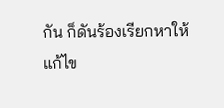กัน ก็ดันร้องเรียกหาให้แก้ไข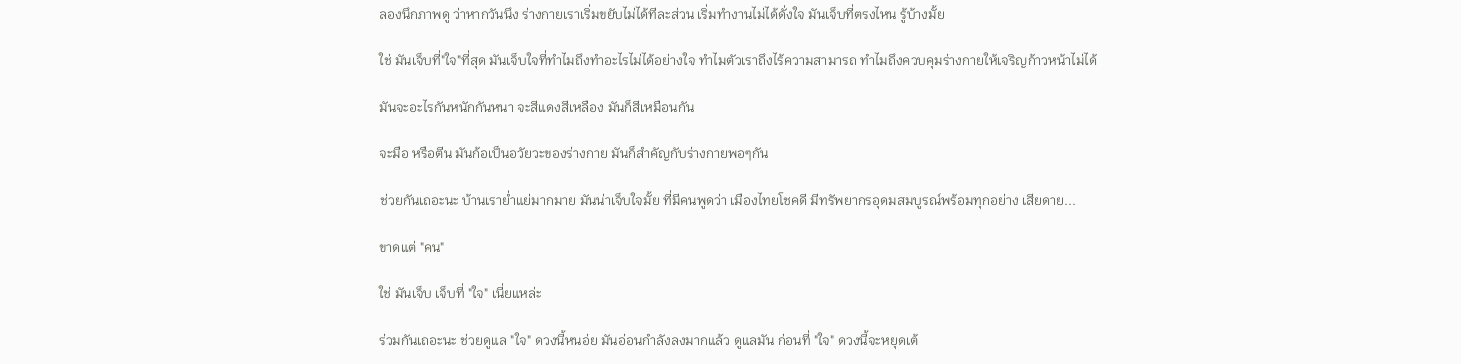ลองนึกภาพดู ว่าหากวันนึง ร่างกายเราเริ่มขยับไม่ได้ทีละส่วน เริ่มทำงานไม่ได้ดั่งใจ มันเจ็บที่ตรงไหน รู้บ้างมั้ย

ใช่ มันเจ็บที่"ใจ"ที่สุด มันเจ็บใจที่ทำไมถึงทำอะไรไม่ได้อย่างใจ ทำไมตัวเราถึงไร้ความสามารถ ทำไมถึงควบคุมร่างกายให้เจริญก้าวหน้าไม่ได้

มันจะอะไรกันหนักกันหนา จะสีแดงสีเหลือง มันก็สีเหมือนกัน

จะมือ หรือตีน มันก้อเป็นอวัยวะของร่างกาย มันก็สำคัญกับร่างกายพอๆกัน

ช่วยกันเถอะนะ บ้านเราย่ำแย่มากมาย มันน่าเจ็บใจมั้ย ที่มีคนพูดว่า เมืองไทยโชคดี มีทรัพยากรอุดมสมบูรณ์พร้อมทุกอย่าง เสียดาย...

ขาดแต่ "คน"

ใช่ มันเจ็บ เจ็บที่ "ใจ" เนี่ยแหล่ะ

ร่วมกันเถอะนะ ช่วยดูแล "ใจ" ดวงนี้หนอ่ย มันอ่อนกำลังลงมากแล้ว ดูแลมัน ก่อนที่ "ใจ" ดวงนี้จะหยุดเต้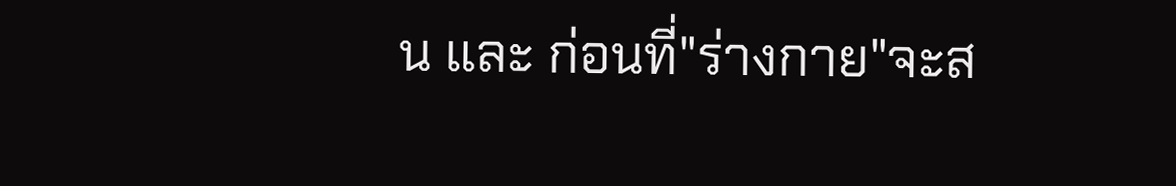น และ ก่อนที่"ร่างกาย"จะส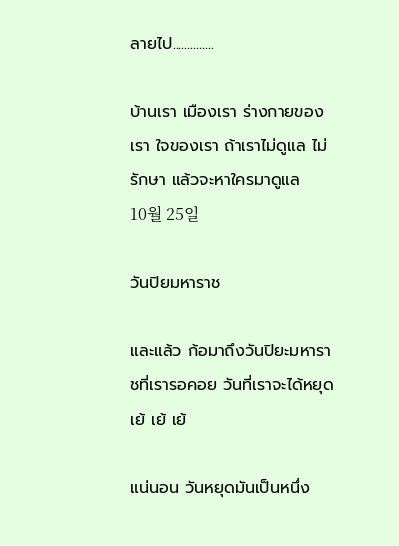ลายไป..............

บ้านเรา เมืองเรา ร่างกายของเรา ใจของเรา ถ้าเราไม่ดูแล ไม่รักษา แล้วจะหาใครมาดูแล
10월 25일

วันปิยมหาราช

และแล้ว ก้อมาถึงวันปิยะมหาราชที่เรารอคอย วันที่เราจะได้หยุด เย้ เย้ เย้

แน่นอน วันหยุดมันเป็นหนึ่ง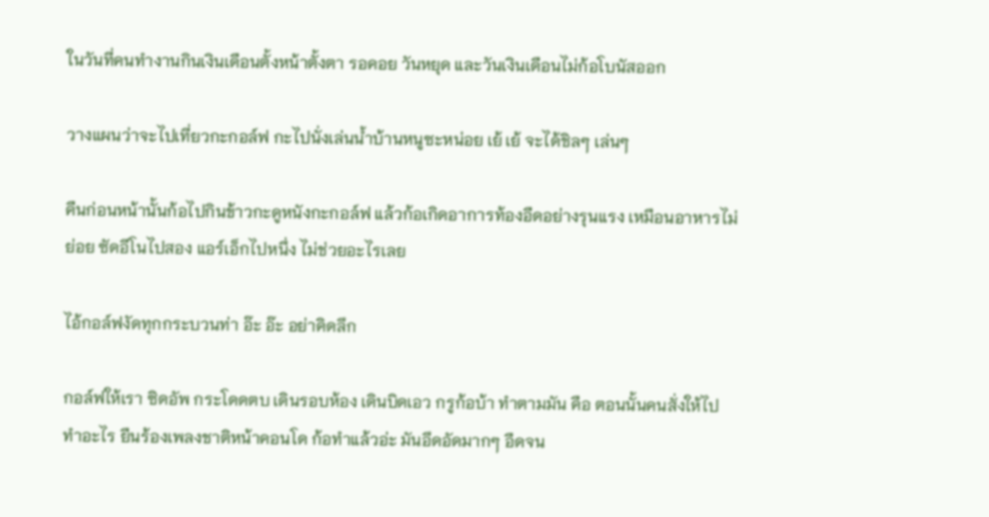ในวันที่คนทำงานกินเงินเดือนตั้งหน้าตั้งตา รอคอย วันหยุด และวันเงินเดือนไม่ก้อโบนัสออก

วางแผนว่าจะไปเที่ยวกะกอล์ฟ กะไปนั่งเล่นน้ำบ้านหนูซะหน่อย เย้ เย้ จะได้ชิลๆ เล่นๆ

คืนก่อนหน้านั้นก้อไปกินข้าวกะดูหนังกะกอล์ฟ แล้วก้อเกิดอาการท้องอืดอย่างรุนแรง เหมือนอาหารไม่ย่อย ซัดอีโนไปสอง แอร์เอ็กไปหนึ่ง ไม่ช่วยอะไรเลย

ไอ้กอล์ฟงัดทุกกระบวนท่า อ๊ะ อ๊ะ อย่าคิดลึก

กอล์ฟให้เรา ซิดอัพ กระโดดตบ เดินรอบห้อง เดินบิดเอว กรูก้อบ้า ทำตามมัน คือ ตอนนั้นคนสั่งให้ไปทำอะไร ยืนร้องเพลงชาติหน้าคอนโด ก้อทำแล้วอ่ะ มันอึดอัดมากๆ อืดจน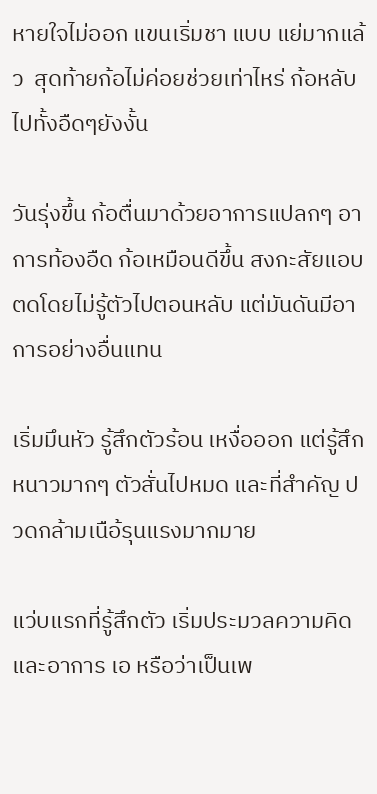หายใจไม่ออก แขนเริ่มชา แบบ แย่มากแล้ว  สุดท้ายก้อไม่ค่อยช่วยเท่าไหร่ ก้อหลับไปทั้งอืดๆยังงั้น

วันรุ่งขึ้น ก้อตื่นมาด้วยอาการแปลกๆ อาการท้องอืด ก้อเหมือนดีขึ้น สงกะสัยแอบตดโดยไม่รู้ตัวไปตอนหลับ แต่มันดันมีอาการอย่างอื่นแทน

เริ่มมึนหัว รู้สึกตัวร้อน เหงื่อออก แต่รู้สึกหนาวมากๆ ตัวสั่นไปหมด และที่สำคัญ ปวดกล้ามเนือ้รุนแรงมากมาย

แว่บแรกที่รู้สึกตัว เริ่มประมวลความคิด และอาการ เอ หรือว่าเป็นเพ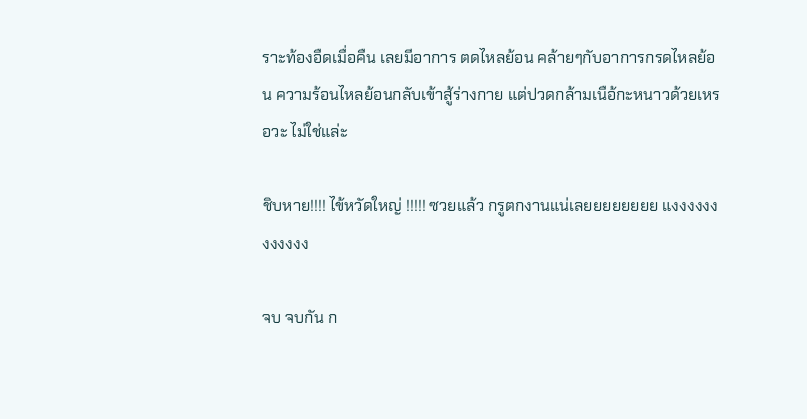ราะท้องอืดเมื่อคืน เลยมีอาการ ตดไหลย้อน คล้ายๆกับอาการกรดไหลย้อน ความร้อนไหลย้อนกลับเข้าสู้ร่างกาย แต่ปวดกล้ามเนือ้กะหนาวด้วยเหรอวะ ไม่ใช่แล่ะ

ชิบหาย!!!! ไข้หวัดใหญ่ !!!!! ซวยแล้ว กรูตกงานแน่เลยยยยยยยย แงงงงงงงงงงงง

จบ จบกัน ก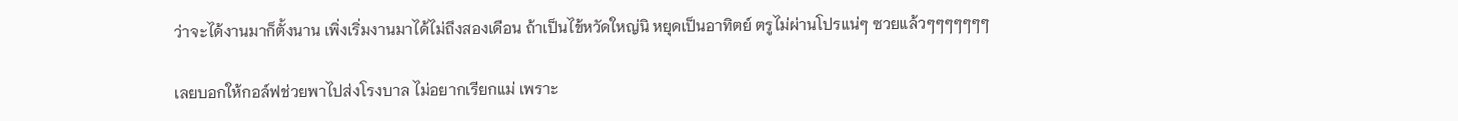ว่าจะได้งานมาก็ตั้งนาน เพิ่งเริ่มงานมาได้ไม่ถึงสองเดือน ถ้าเป็นไข้หวัดใหญ่นิ หยุดเป็นอาทิตย์ ตรูไม่ผ่านโปรแน่ๆ ซวยแล้วๆๆๆๆๆๆๆ

เลยบอกให้กอล์ฟช่วยพาไปส่งโรงบาล ไม่อยากเรียกแม่ เพราะ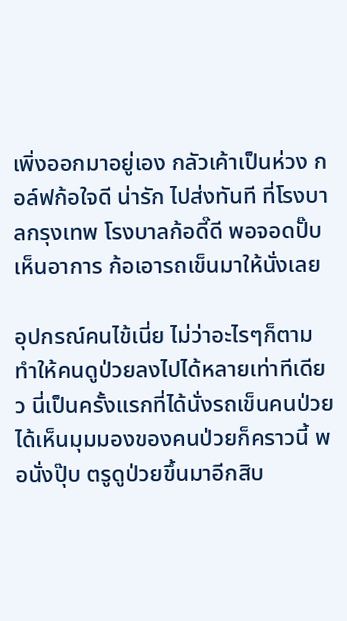เพิ่งออกมาอยู่เอง กลัวเค้าเป็นห่วง กอล์ฟก้อใจดี น่ารัก ไปส่งทันที ที่โรงบาลกรุงเทพ โรงบาลก้อดี๊ดี พอจอดปั๊บ เห็นอาการ ก้อเอารถเข็นมาให้นั่งเลย

อุปกรณ์คนไข้เนี่ย ไม่ว่าอะไรๆก็ตาม ทำให้คนดูป่วยลงไปได้หลายเท่าทีเดียว นี่เป็นครั้งแรกที่ได้นั่งรถเข็นคนป่วย ได้เห็นมุมมองของคนป่วยก็คราวนี้ พอนั่งปุ๊บ ตรูดูป่วยขึ้นมาอีกสิบ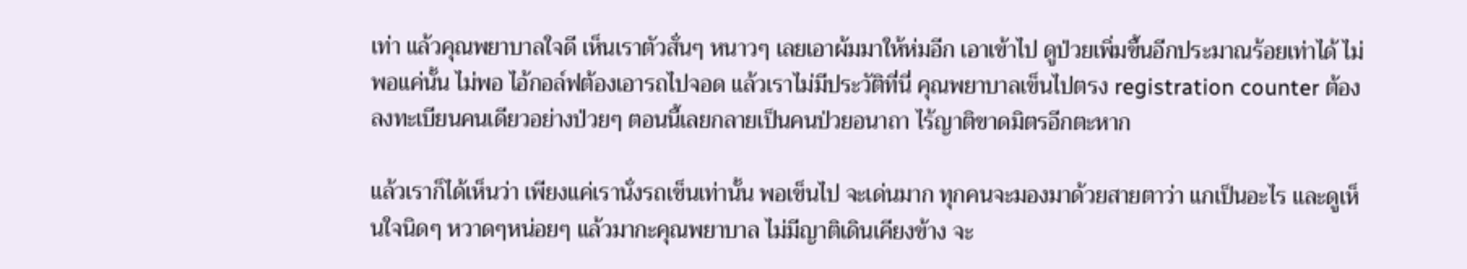เท่า แล้วคุณพยาบาลใจดี เห็นเราตัวสั่นๆ หนาวๆ เลยเอาผ้มมาให้ห่มอีก เอาเข้าไป ดูป่วยเพิ่มขึ้นอีกประมาณร้อยเท่าได้ ไม่พอแค่นั้น ไม่พอ ไอ้กอล์ฟต้องเอารถไปจอด แล้วเราไม่มีประวัติที่นี่ คุณพยาบาลเข็นไปตรง registration counter ต้องลงทะเบียนคนเดียวอย่างป่วยๆ ตอนนี้เลยกลายเป็นคนป่วยอนาถา ไร้ญาติขาดมิตรอีกตะหาก

แล้วเราก็ได้เห็นว่า เพียงแค่เรานั่งรถเข็นเท่านั้น พอเข็นไป จะเด่นมาก ทุกคนจะมองมาด้วยสายตาว่า แกเป็นอะไร และดูเห็นใจนิดๆ หวาดๆหน่อยๆ แล้วมากะคุณพยาบาล ไม่มีญาติเดินเคียงข้าง จะ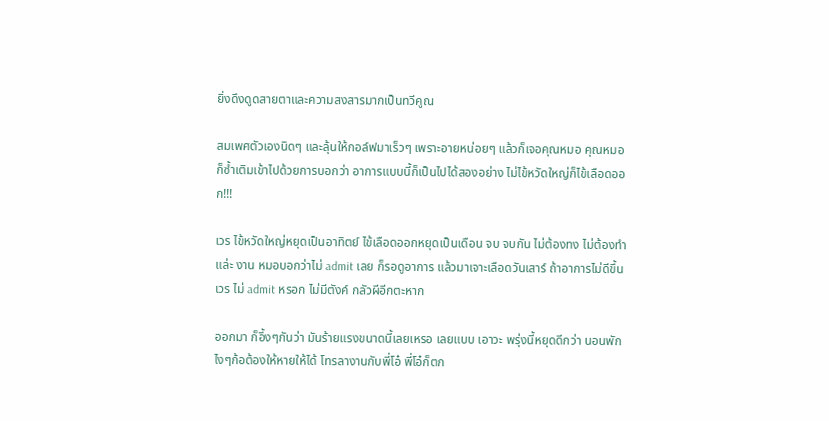ยิ่งดึงดูดสายตาและความสงสารมากเป็นทวีคูณ

สมเพศตัวเองนิดๆ และลุ้นให้กอล์ฟมาเร็วๆ เพราะอายหน่อยๆ แล้วก็เจอคุณหมอ คุณหมอก็ซ้ำเติมเข้าไปด้วยการบอกว่า อาการแบบนี้ก็เป็นไปได้สองอย่าง ไม่ไข้หวัดใหญ่ก็ไข้เลือดออก!!!

เวร ไข้หวัดใหญ่หยุดเป็นอาทิตย์ ไข้เลือดออกหยุดเป็นเดือน จบ จบกัน ไม่ต้องทง ไม่ต้องทำแล่ะ งาน หมอบอกว่าไม่ admit เลย ก็รอดูอาการ แล้วมาเจาะเลือดวันเสาร์ ถ้าอาการไม่ดีขึ้น เวร ไม่ admit หรอก ไม่มีตังค์ กลัวผีอีกตะหาก

ออกมา ก็อึ้งๆกันว่า มันร้ายแรงขนาดนี้เลยเหรอ เลยแบบ เอาวะ พรุ่งนี้หยุดดีกว่า นอนพัก ไงๆก้อต้องให้หายให้ได้ โทรลางานกับพี่โอ๋ พี่โอ๋ก็ตก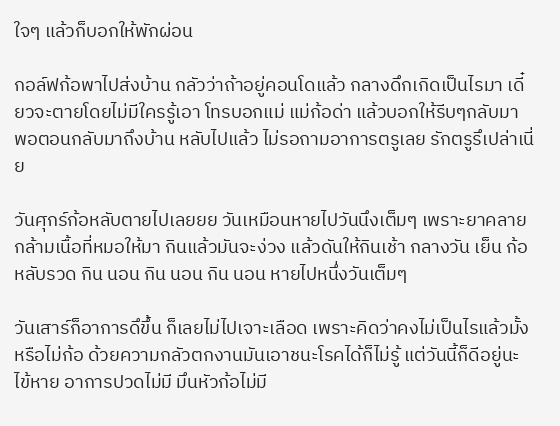ใจๆ แล้วก็บอกให้พักผ่อน

กอล์ฟก้อพาไปส่งบ้าน กลัวว่าถ้าอยู่คอนโดแล้ว กลางดึกเกิดเป็นไรมา เดี๋ยวจะตายโดยไม่มีใครรู้เอา โทรบอกแม่ แม่ก้อด่า แล้วบอกให้รีบๆกลับมา พอตอนกลับมาถึงบ้าน หลับไปแล้ว ไม่รอถามอาการตรูเลย รักตรูรึเปล่าเนี่ย

วันศุกร์ก้อหลับตายไปเลยยย วันเหมือนหายไปวันนึงเต็มๆ เพราะยาคลายกล้ามเนื้อที่หมอให้มา กินแล้วมันจะง่วง แล้วดันให้กินเช้า กลางวัน เย็น ก้อหลับรวด กิน นอน กิน นอน กิน นอน หายไปหนึ่งวันเต็มๆ

วันเสาร์ก็อาการดึขึ้น ก็เลยไม่ไปเจาะเลือด เพราะคิดว่าคงไม่เป็นไรแล้วมั้ง หรือไม่ก้อ ด้วยความกลัวตกงานมันเอาชนะโรคได้ก็ไม่รู้ แต่วันนี้ก็ดีอยู่นะ ไข้หาย อาการปวดไม่มี มึนหัวก้อไม่มี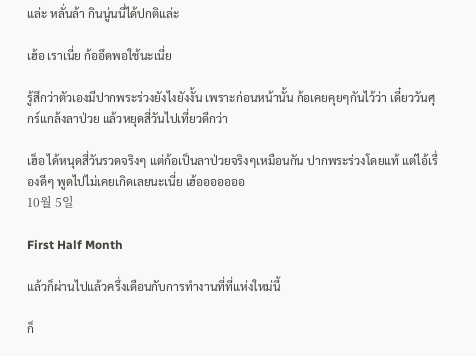แล่ะ หลั่นล้า กินนู่นนี่ได้ปกติแล่ะ

เฮ้อ เราเนี่ย ก้ออึดพอใช้นะเนี่ย

รู้สึกว่าตัวเองมีปากพระร่วงยังไงยังงั้น เพราะก่อนหน้านั้น ก้อเคยคุยๆกันไว้ว่า เดี๋ยววันศุกร์แกล้งลาป่วย แล้วหยุดสี่วันไปเที่ยวดีกว่า

เฮ็อ ได้หนุดสี่วันรวดจริงๆ แต่ก้อเป็นลาป่วยจริงๆเหมือนกัน ปากพระร่วงโดยแท้ แต่ไอ้เรื่องดีๆ พูดไปไม่เคยเกิดเลยนะเนี่ย เฮ้อออออออ
10월 5일

First Half Month

แล้วก็ผ่านไปแล้วครึ่งเดือนกับการทำงานที่ที่แห่งใหม่นี้

ก็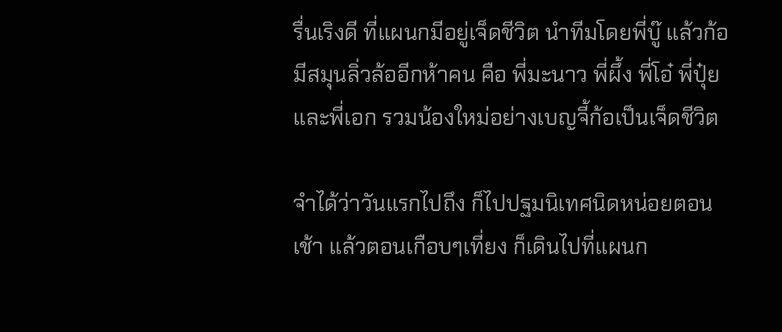รื่นเริงดี ที่แผนกมีอยู่เจ็ดชีวิต นำทีมโดยพี่บู๊ แล้วก้อมีสมุนลิ่วล้ออีกห้าคน คือ พี่มะนาว พี่ผึ้ง พี่โอ๋ พี่ปุ๋ย และพี่เอก รวมน้องใหม่อย่างเบญจี้ก้อเป็นเจ็ดชีวิต

จำได้ว่าวันแรกไปถึง ก็ไปปฐมนิเทศนิดหน่อยตอนเช้า แล้วตอนเกือบๆเที่ยง ก็เดินไปที่แผนก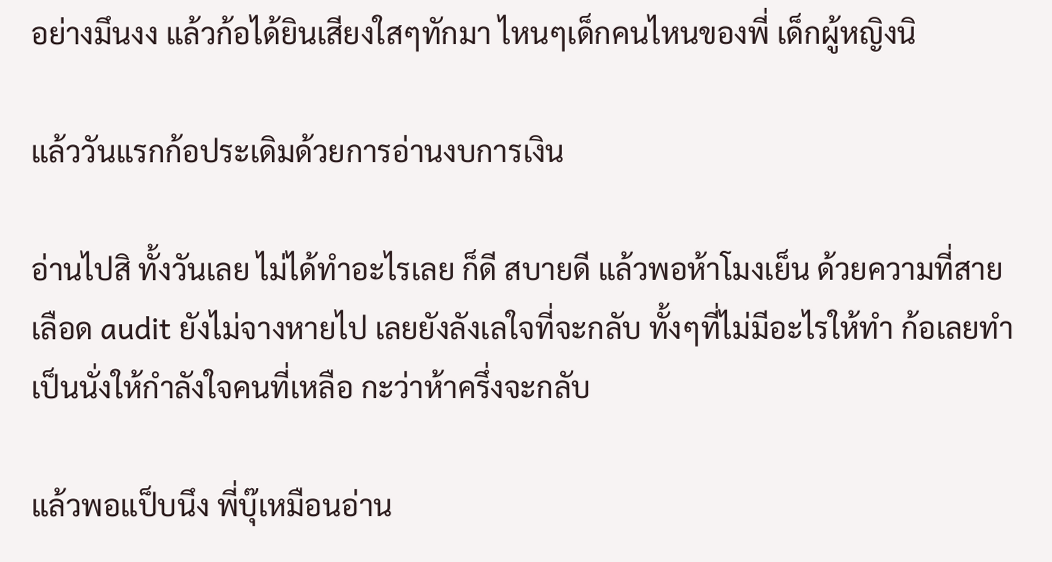อย่างมึนงง แล้วก้อได้ยินเสียงใสๆทักมา ไหนๆเด็กคนไหนของพี่ เด็กผู้หญิงนิ

แล้ววันแรกก้อประเดิมด้วยการอ่านงบการเงิน

อ่านไปสิ ทั้งวันเลย ไม่ได้ทำอะไรเลย ก็ดี สบายดี แล้วพอห้าโมงเย็น ด้วยความที่สายเลือด audit ยังไม่จางหายไป เลยยังลังเลใจที่จะกลับ ทั้งๆที่ไม่มีอะไรให้ทำ ก้อเลยทำเป็นนั่งให้กำลังใจคนที่เหลือ กะว่าห้าครึ่งจะกลับ

แล้วพอแป็บนึง พี่บุ๊เหมือนอ่าน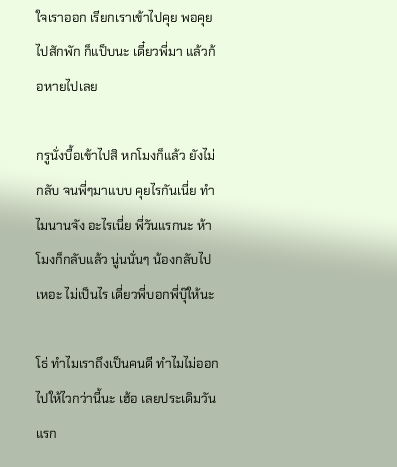ใจเราออก เรียกเราเข้าไปคุย พอคุยไปสักพัก ก็แป็บนะ เดี๋ยวพี่มา แล้วก้อหายไปเลย

กรูนั่งบื้อเข้าไปสิ หกโมงก็แล้ว ยังไม่กลับ จนพี่ๆมาแบบ คุยไรกันเนี่ย ทำไมนานจัง อะไรเนี่ย พี่วันแรกนะ ห้าโมงก็กลับแล้ว นู่นนั่นๆ น้องกลับไปเหอะ ไม่เป็นไร เดี่ยวพี่บอกพี่บุ๊ให้นะ

โธ่ ทำไมเราถึงเป็นคนดี ทำไมไม่ออกไปให้ไวกว่านี้นะ เฮ้อ เลยประเดิมวันแรก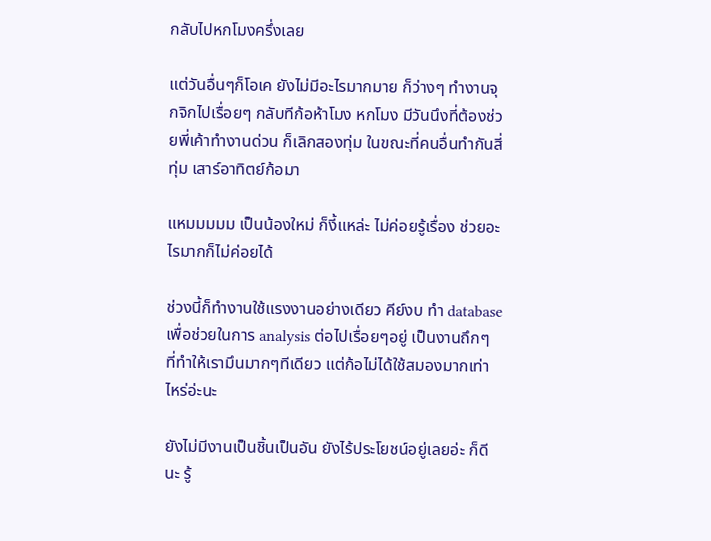กลับไปหกโมงครึ่งเลย

แต่วันอื่นๆก็โอเค ยังไม่มีอะไรมากมาย ก็ว่างๆ ทำงานจุกจิกไปเรื่อยๆ กลับทีก้อห้าโมง หกโมง มีวันนึงที่ต้องช่วยพี่เค้าทำงานด่วน ก็เลิกสองทุ่ม ในขณะที่คนอื่นทำกันสี่ทุ่ม เสาร์อาทิตย์ก้อมา

แหมมมมม เป็นน้องใหม่ ก็งี้แหล่ะ ไม่ค่อยรู้เรื่อง ช่วยอะไรมากก็ไม่ค่อยได้

ช่วงนี้ก็ทำงานใช้แรงงานอย่างเดียว คีย์งบ ทำ database เพื่อช่วยในการ analysis ต่อไปเรื่อยๆอยู่ เป็นงานถึกๆ ที่ทำให้เรามึนมากๆทีเดียว แต่ก้อไม่ได้ใช้สมองมากเท่าไหร่อ่ะนะ

ยังไม่มีงานเป็นชิ้นเป็นอัน ยังไร้ประโยชน์อยู่เลยอ่ะ ก็ดีนะ รู้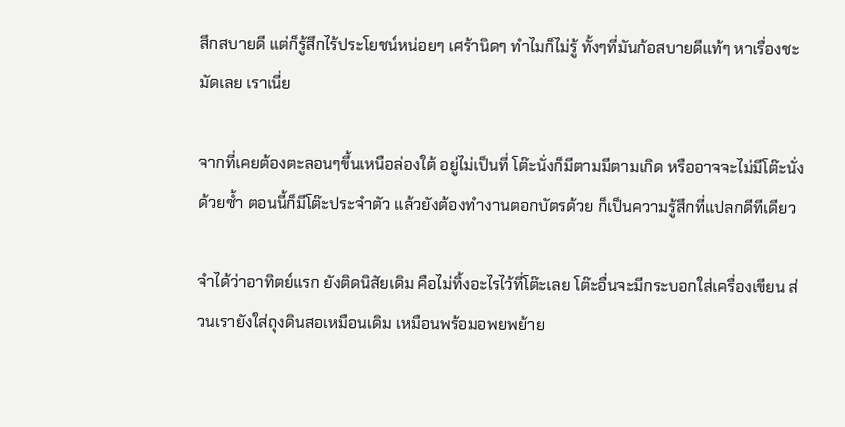สึกสบายดี แต่ก็รู้สึกไร้ประโยชน์หน่อยๆ เศร้านิดๆ ทำไมก็ไม่รู้ ทั้งๆที่มันก้อสบายดีแท้ๆ หาเรื่องชะมัดเลย เราเนี่ย

จากที่เคยต้องตะลอนๆขึ้นเหนือล่องใต้ อยู่ไม่เป็นที่ โต๊ะนั่งก็มีตามมีตามเกิด หรืออาจจะไม่มีโต๊ะนั่งด้วยซ้ำ ตอนนี้ก็มีโต๊ะประจำตัว แล้วยังต้องทำงานตอกบัตรด้วย ก็เป็นความรู้สึกที่แปลกดีทีเดียว

จำได้ว่าอาทิตย์แรก ยังติดนิสัยเดิม คือไม่ทิ้งอะไรไว้ที่โต๊ะเลย โต๊ะอื่นจะมีกระบอกใส่เครื่องเขียน ส่วนเรายังใส่ถุงดินสอเหมือนเดิม เหมือนพร้อมอพยพย้าย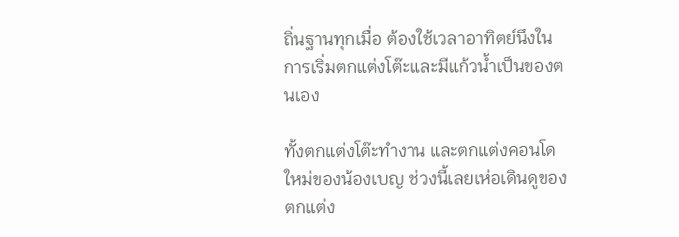ถิ่นฐานทุกเมื่อ ต้องใช้เวลาอาทิตย์นึงในการเริ่มตกแต่งโต๊ะและมีแก้วน้ำเป็นของตนเอง

ทั้งตกแต่งโต๊ะทำงาน และตกแต่งคอนโดใหม่ของน้องเบญ ช่วงนี้เลยเห่อเดินดูของตกแต่ง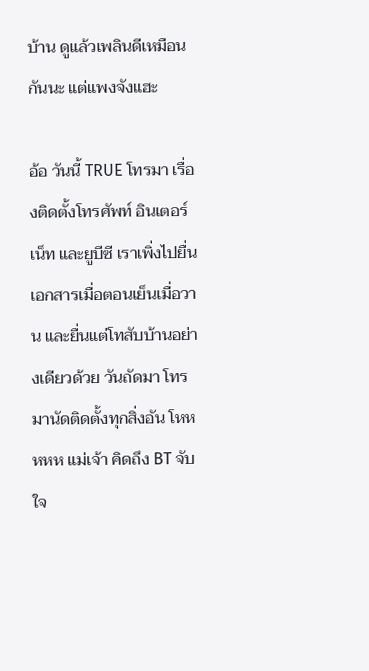บ้าน ดูแล้วเพลินดีเหมือนกันนะ แต่แพงจังแฮะ

อ้อ วันนี้ TRUE โทรมา เรื่องติดตั้งโทรศัพท์ อินเตอร์เน็ท และยูบีซี เราเพิ่งไปยื่นเอกสารเมื่อตอนเย็นเมื่อวาน และยื่นแต่โทสับบ้านอย่างเดียวด้วย วันถัดมา โทรมานัดติดตั้งทุกสิ่งอัน โหหหหห แม่เจ้า คิดถึง BT จับใจ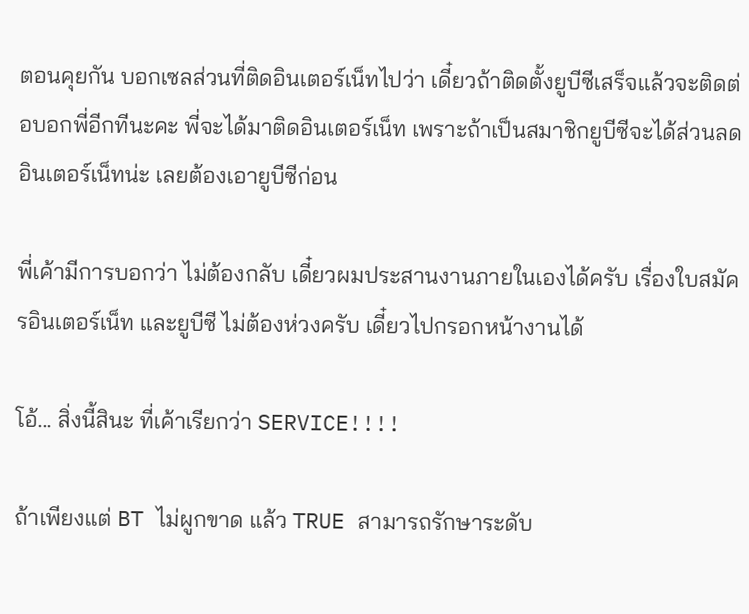ตอนคุยกัน บอกเซลส่วนที่ติดอินเตอร์เน็ทไปว่า เดี๋ยวถ้าติดตั้งยูบีซีเสร็จแล้วจะติดต่อบอกพี่อีกทีนะคะ พี่จะได้มาติดอินเตอร์เน็ท เพราะถ้าเป็นสมาชิกยูบีซีจะได้ส่วนลดอินเตอร์เน็ทน่ะ เลยต้องเอายูบีซีก่อน

พี่เค้ามีการบอกว่า ไม่ต้องกลับ เดี๋ยวผมประสานงานภายในเองได้ครับ เรื่องใบสมัครอินเตอร์เน็ท และยูบีซี ไม่ต้องห่วงครับ เดี๋ยวไปกรอกหน้างานได้

โอ้... สิ่งนี้สินะ ที่เค้าเรียกว่า SERVICE!!!!

ถ้าเพียงแต่ BT ไม่ผูกขาด แล้ว TRUE สามารถรักษาระดับ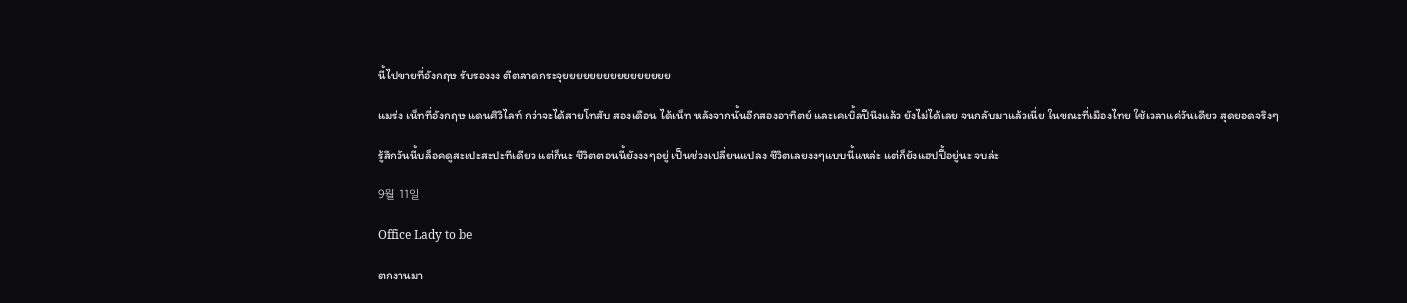นี้ไปขายที่อังกฤษ รับรองงง ตีตลาดกระจุยยยยยยยยยยยยยยยย

แมร่ง เน็ทที่อังกฤษ แดนศิวิไลท์ กว่าจะได้สายโทสับ สองเดือน ได้เน็ท หลังจากนั้นอีกสองอาทิตย์ และเคเบิ้ลปีนึงแล้ว ยังไม่ได้เลย จนกลับมาแล้วเนี่ย ในขณะที่เมืองไทย ใช้เวลาแค่วันเดียว สุดยอดจริงๆ

รู้สึกวันนี้บล็อคดูสะเปะสะปะทีเดียว แต่ก็นะ ชีวิตตอนนี้ยังงงๆอยู่ เป็นช่วงเปลี่ยนแปลง ชีวิตเลยงงๆแบบนี้แหล่ะ แต่ก็ยังแฮปปี้อยู่นะ จบล่ะ

9월 11일

Office Lady to be

ตกงานมา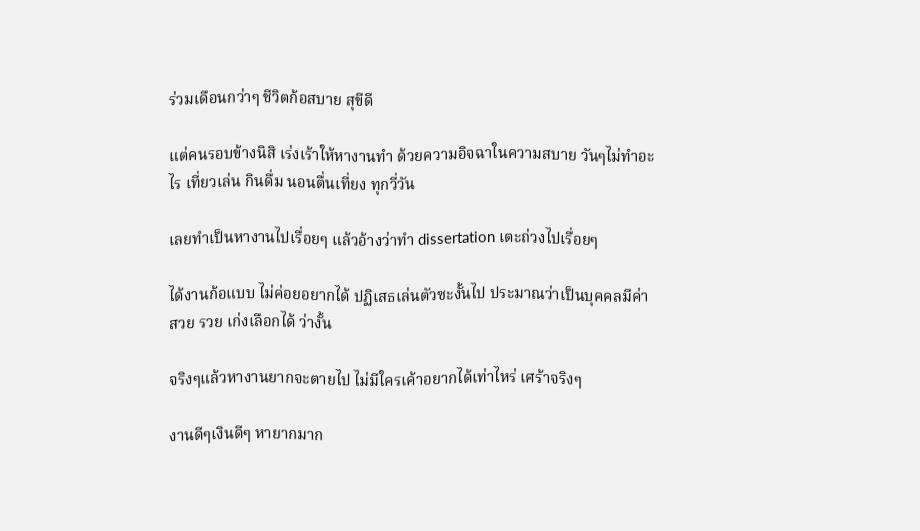ร่วมเดือนกว่าๆ ชีวิตก้อสบาย สุขีดี

แต่คนรอบข้างนิสิ เร่งเร้าให้หางานทำ ด้วยความอิจฉาในความสบาย วันๆไม่ทำอะไร เที่ยวเล่น กินดื่ม นอนตื่นเที่ยง ทุกวี่วัน

เลยทำเป็นหางานไปเรื่อยๆ แล้วอ้างว่าทำ dissertation เตะถ่วงไปเรื่อยๆ

ได้งานก้อแบบ ไม่ค่อยอยากได้ ปฏิเสธเล่นตัวซะงั้นไป ประมาณว่าเป็นบุคคลมีค่า สวย รวย เก่งเลือกได้ ว่างั้น

จริงๆแล้วหางานยากจะตายไป ไม่มีใครเค้าอยากได้เท่าไหร่ เศร้าจริงๆ

งานดีๆเงินดีๆ หายากมาก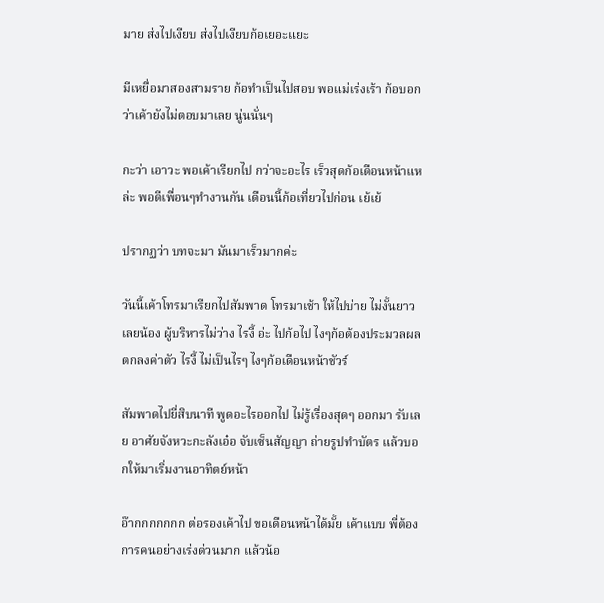มาย ส่งไปเงียบ ส่งไปเงียบก้อเยอะแยะ

มีเหยื่อมาสองสามราย ก้อทำเป็นไปสอบ พอแม่เร่งเร้า ก้อบอกว่าเค้ายังไม่ตอบมาเลย นู่นนั่นๆ

กะว่า เอาวะ พอเค้าเรียกไป กว่าจะอะไร เร็วสุดก้อเดือนหน้าแหล่ะ พอดีเพื่อนๆทำงานกัน เดือนนี้ก้อเที่ยวไปก่อน เย้เย้

ปรากฏว่า บทจะมา มันมาเร็วมากค่ะ

วันนี้เค้าโทรมาเรียกไปสัมพาด โทรมาเช้า ให้ไปบ่าย ไม่งั้นยาวเลยน้อง ผู้บริหารไม่ว่าง ไรงี้ อ่ะ ไปก้อไป ไงๆก้อต้องประมวลผล ตกลงค่าตัว ไรงี้ ไม่เป็นไรๆ ไงๆก้อเดือนหน้าชัวร์

สัมพาดไปยี่สิบนาที พูดอะไรออกไป ไม่รู้เรื่องสุดๆ ออกมา รับเลย อาศัยจังหวะกะลังเอ๋อ จับเซ็นสัญญา ถ่ายรูปทำบัตร แล้วบอกให้มาเริ่มงานอาทิตย์หน้า

อ๊ากกกกกกก ต่อรองเค้าไป ขอเดือนหน้าได้มั้ย เค้าแบบ พี่ต้องการคนอย่างเร่งด่วนมาก แล้วน้อ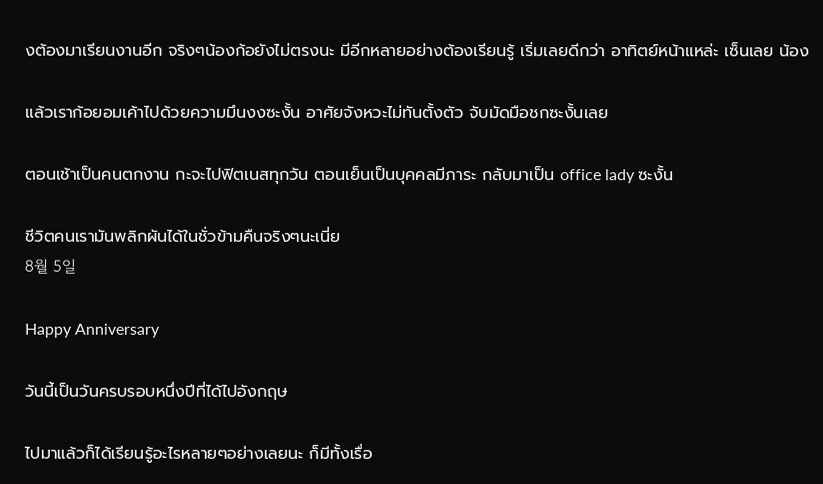งต้องมาเรียนงานอีก จริงๆน้องก้อยังไม่ตรงนะ มีอีกหลายอย่างต้องเรียนรู้ เริ่มเลยดีกว่า อาทิตย์หน้าแหล่ะ เซ็นเลย น้อง

แล้วเราก้อยอมเค้าไปด้วยความมึนงงซะงั้น อาศัยจังหวะไม่ทันตั้งตัว จับมัดมือชกซะงั้นเลย

ตอนเช้าเป็นคนตกงาน กะจะไปฟิตเนสทุกวัน ตอนเย็นเป็นบุคคลมีภาระ กลับมาเป็น office lady ซะงั้น

ชีวิตคนเรามันพลิกผันได้ในชั่วข้ามคืนจริงๆนะเนี่ย
8월 5일

Happy Anniversary

วันนี้เป็นวันครบรอบหนึ่งปีที่ได้ไปอังกฤษ

ไปมาแล้วก็ได้เรียนรู้อะไรหลายๆอย่างเลยนะ ก็มีทั้งเรื่อ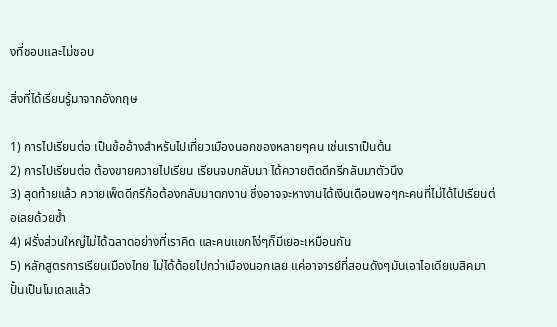งที่ชอบและไม่ชอบ

สิ่งที่ได้เรียนรู้มาจากอังกฤษ

1) การไปเรียนต่อ เป็นข้ออ้างสำหรับไปเที่ยวเมืองนอกของหลายๆคน เช่นเราเป็นต้น
2) การไปเรียนต่อ ต้องขายควายไปเรียน เรียนจบกลับมา ได้ควายติดดีกรีกลับมาตัวนึง
3) สุดท้ายแล้ว ควายเพ็ดดีกรีก้อต้องกลับมาตกงาน ซึ่งอาจจะหางานได้เงินเดือนพอๆกะคนที่ไม่ได้ไปเรียนต่อเลยด้วยซ้ำ
4) ฝรั่งส่วนใหญ่ไม่ได้ฉลาดอย่างที่เราคิด และคนแขกโง่ๆก็มีเยอะเหมือนกัน
5) หลักสูตรการเรียนเมืองไทย ไม่ได้ด้อยไปกว่าเมืองนอกเลย แค่อาจารย์ที่สอนดังๆมันเอาไอเดียเบสิคมาปั้นเป็นโมเดลแล้ว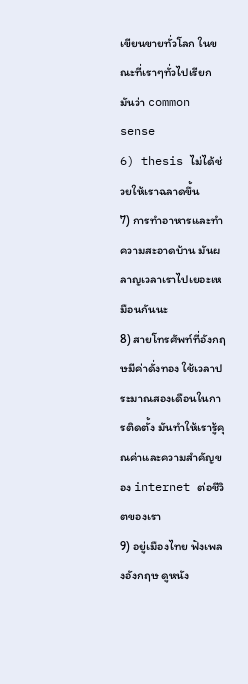เขียนขายทั่วโลก ในขณะที่เราๆทั่วไปเรียกมันว่า common sense
6) thesis ไม่ได้ช่วยให้เราฉลาดขึ้น
7) การทำอาหารและทำความสะอาดบ้าน มันผลาญเวลาเราไปเยอะเหมือนกันนะ
8) สายโทรศัพท์ที่อังกฤษมีค่าดั่งทอง ใช้เวลาประมาณสองเดือนในการติดตั้ง มันทำให้เรารู้คุณค่าและความสำคัญของ internet ต่อชีวิตของเรา
9) อยู่เมืองไทย ฟังเพลงอังกฤษ ดูหนัง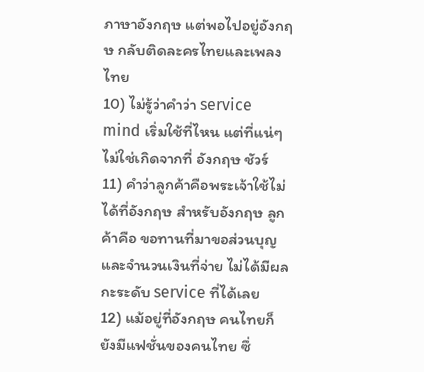ภาษาอังกฤษ แต่พอไปอยู่อังกฤษ กลับติดละครไทยและเพลงไทย
10) ไม่รู้ว่าคำว่า service mind เริ่มใช้ที่ไหน แต่ที่แน่ๆ ไม่ใช่เกิดจากที่ อังกฤษ ชัวร์
11) คำว่าลูกค้าคือพระเจ้าใช้ไม่ได้ที่อังกฤษ สำหรับอังกฤษ ลูกค้าคือ ขอทานที่มาขอส่วนบุญ และจำนวนเงินที่จ่าย ไม่ได้มีผลกะระดับ service ที่ได้เลย
12) แม้อยู่ที่อังกฤษ คนไทยก็ยังมีแฟชั่นของคนไทย ซึ่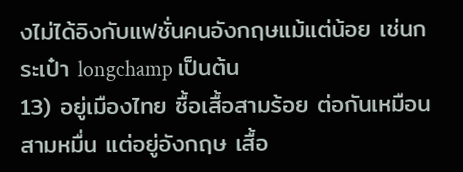งไม่ได้อิงกับแฟชั่นคนอังกฤษแม้แต่น้อย เช่นกระเป๋า longchamp เป็นต้น
13) อยู่เมืองไทย ซื้อเสื้อสามร้อย ต่อกันเหมือนสามหมื่น แต่อยู่อังกฤษ เสื้อ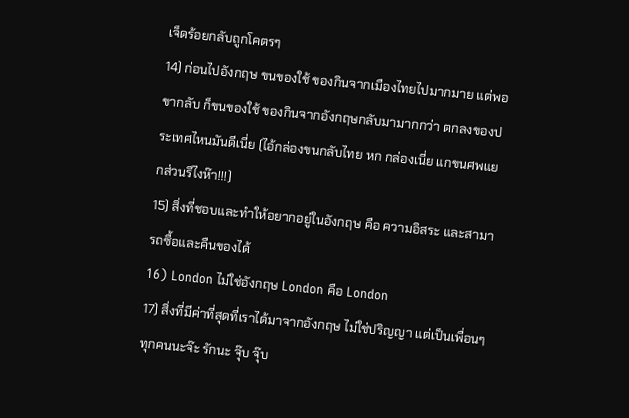เจ็ดร้อยกลับถูกโคตรๆ
14) ก่อนไปอังกฤษ ขนของใช้ ของกินจากเมืองไทยไปมากมาย แต่พอขากลับ ก็ขนของใช้ ของกินจากอังกฤษกลับมามากกว่า ตกลงของประเทศไหนมันดีเนี่ย (ไอ้กล่องขนกลับไทย หก กล่องเนี่ย แกขนศพแยกส่วนรึไงห๊า!!!)
15) สิ่งที่ชอบและทำให้อยากอยู่ในอังกฤษ คือ ความอิสระ และสามารถซื้อและคืนของได้
16) London ไม่ใช่อังกฤษ London คือ London
17) สิ่งที่มีค่าที่สุดที่เราได้มาจากอังกฤษ ไม่ใช่ปริญญา แต่เป็นเพื่อนๆทุกคนนะจ๊ะ รักนะ จุ๊บ จุ๊บ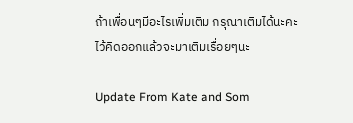ถ้าเพื่อนๆมีอะไรเพิ่มเติม กรุณาเติมได้นะคะ ไว้คิดออกแล้วจะมาเติมเรื่อยๆนะ

Update From Kate and Som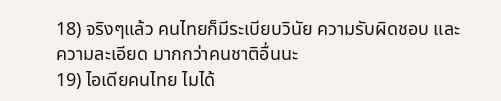18) จริงๆแล้ว คนไทยก็มีระเบียบวินัย ความรับผิดชอบ และ ความละเอียด มากกว่าคนชาติอื่นนะ
19) ไอเดียคนไทย ไมได้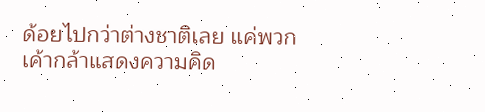ด้อยไปกว่าต่างชาติเลย แค่พวกเค้ากล้าแสดงความคิด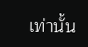เท่านั้น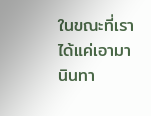ในขณะที่เราได้แค่เอามานินทา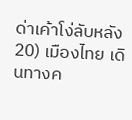ด่าเค้าโง่ลับหลัง
20) เมืองไทย เดินทางค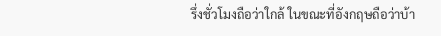รึ่งชั่วโมงถือว่าใกล้ ในขณะที่อังกฤษถือว่าบ้า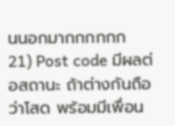นนอกมากกกกกก
21) Post code มีผลต่อสถานะ ถ้าต่างกันถือว่าโสด พร้อมมีเพื่อน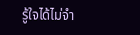รู้ใจได้ไม่จำ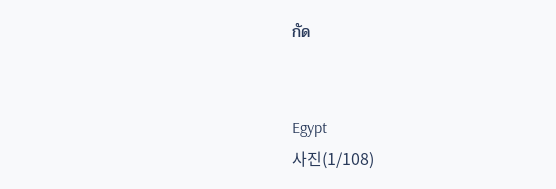กัด


Egypt
사진(1/108)